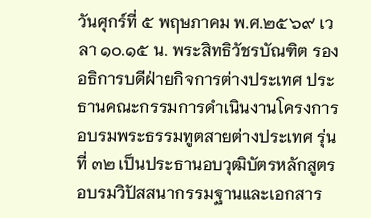วันศุกร์ที่ ๕ พฤษภาคม พ.ศ.๒๕๖๙ เวลา ๑๐.๑๕ น. พระสิทธิวัชรบัณฑิต รองอธิการบดีฝ่ายกิจการต่างประเทศ ประธานคณะกรรมการดำเนินงานโครงการอบรมพระธรรมทูตสายต่างประเทศ รุ่นที่ ๓๒ เป็นประธานอบวุฒิบัตรหลักสูตรอบรมวิปัสสนากรรมฐานและเอกสาร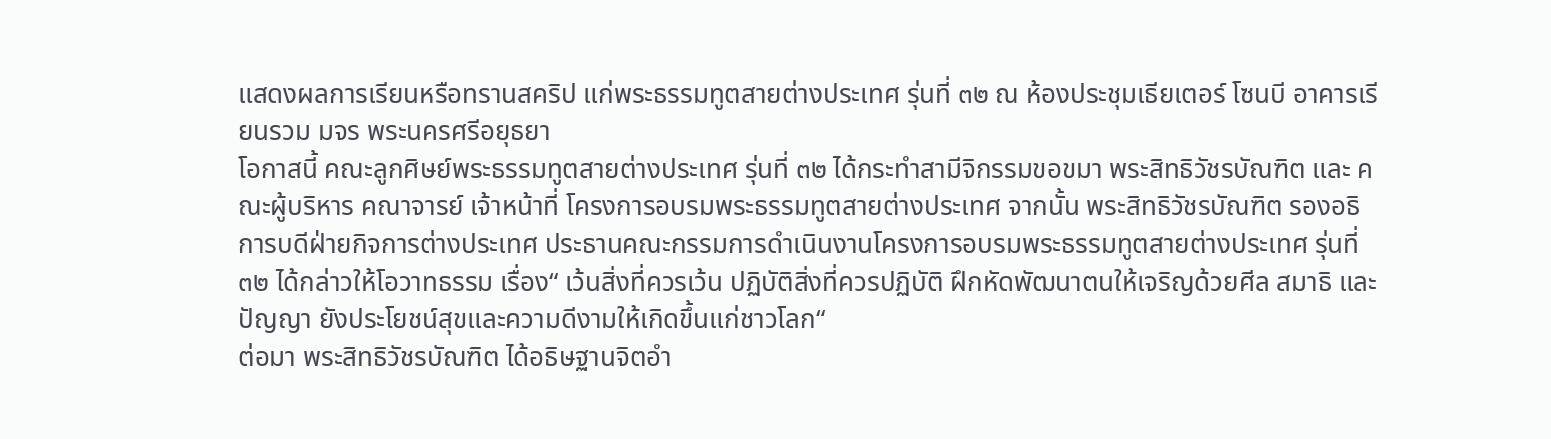แสดงผลการเรียนหรือทรานสคริป แก่พระธรรมทูตสายต่างประเทศ รุ่นที่ ๓๒ ณ ห้องประชุมเธียเตอร์ โซนบี อาคารเรียนรวม มจร พระนครศรีอยุธยา
โอกาสนี้ คณะลูกศิษย์พระธรรมทูตสายต่างประเทศ รุ่นที่ ๓๒ ได้กระทำสามีจิกรรมขอขมา พระสิทธิวัชรบัณฑิต และ คณะผู้บริหาร คณาจารย์ เจ้าหน้าที่ โครงการอบรมพระธรรมทูตสายต่างประเทศ จากนั้น พระสิทธิวัชรบัณฑิต รองอธิการบดีฝ่ายกิจการต่างประเทศ ประธานคณะกรรมการดำเนินงานโครงการอบรมพระธรรมทูตสายต่างประเทศ รุ่นที่ ๓๒ ได้กล่าวให้โอวาทธรรม เรื่อง“ เว้นสิ่งที่ควรเว้น ปฏิบัติสิ่งที่ควรปฏิบัติ ฝึกหัดพัฒนาตนให้เจริญด้วยศีล สมาธิ และ ปัญญา ยังประโยชน์สุขและความดีงามให้เกิดขึ้นแก่ชาวโลก“
ต่อมา พระสิทธิวัชรบัณฑิต ได้อธิษฐานจิตอำ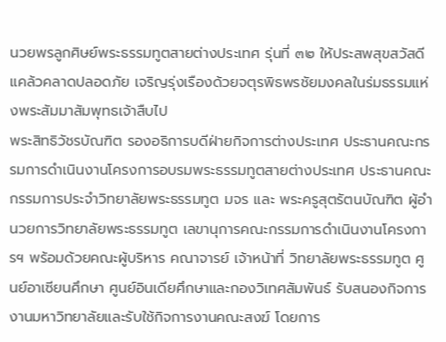นวยพรลูกศิษย์พระธรรมทูตสายต่างประเทศ รุ่นที่ ๓๒ ให้ประสพสุขสวัสดี แคล้วคลาดปลอดภัย เจริญรุ่งเรืองด้วยจตุรพิธพรชัยมงคลในร่มธรรมแห่งพระสัมมาสัมพุทธเจ้าสืบไป
พระสิทธิวัชรบัณฑิต รองอธิการบดีฝ่ายกิจการต่างประเทศ ประธานคณะกรรมการดำเนินงานโครงการอบรมพระธรรมทูตสายต่างประเทศ ประธานคณะกรรมการประจำวิทยาลัยพระธรรมทูต มจร และ พระครูสุตรัตนบัณฑิต ผู้อำนวยการวิทยาลัยพระธรรมทูต เลขานุการคณะกรรมการดำเนินงานโครงการฯ พร้อมด้วยคณะผู้บริหาร คณาจารย์ เจ้าหน้าที่ วิทยาลัยพระธรรมทูต ศูนย์อาเซียนศึกษา ศูนย์อินเดียศึกษาและกองวิเทศสัมพันธ์ รับสนองกิจการงานมหาวิทยาลัยและรับใช้กิจการงานคณะสงฆ์ โดยการ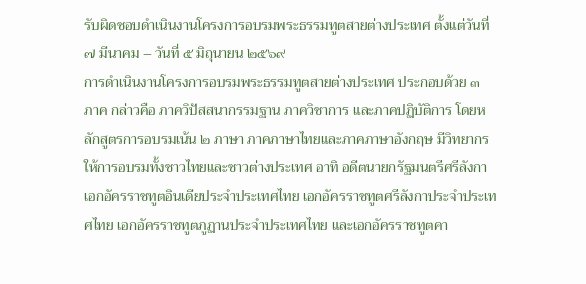รับผิดชอบดำเนินงานโครงการอบรมพระธรรมทูตสายต่างประเทศ ตั้งแต่วันที่ ๗ มีนาคม – วันที่ ๕ มิถุนายน ๒๕๖๙
การดำเนินงานโครงการอบรมพระธรรมทูตสายต่างประเทศ ประกอบด้วย ๓ ภาค กล่าวคือ ภาควิปัสสนากรรมฐาน ภาควิชาการ และภาคปฏิบัติการ โดยหลักสูตรการอบรมเน้น ๒ ภาษา ภาคภาษาไทยและภาคภาษาอังกฤษ มีวิทยากรให้การอบรมทั้งชาวไทยและชาวต่างประเทศ อาทิ อดีตนายกรัฐมนตรีศรีลังกา เอกอัครราชทูตอินเดียประจำประเทศไทย เอกอัครราชทูตศรีลังกาประจำประเทศไทย เอกอัครราชทูตภูฏานประจำประเทศไทย และเอกอัครราชทูตคา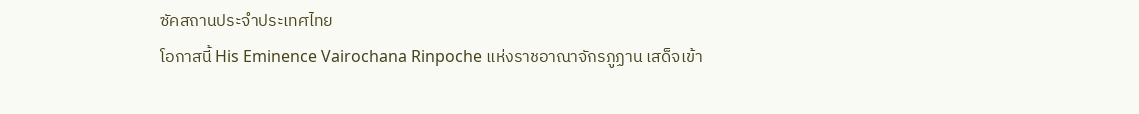ซัคสถานประจำประเทศไทย
โอกาสนี้ His Eminence Vairochana Rinpoche แห่งราชอาณาจักรภูฏาน เสด็จเข้า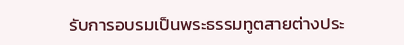รับการอบรมเป็นพระธรรมทูตสายต่างประ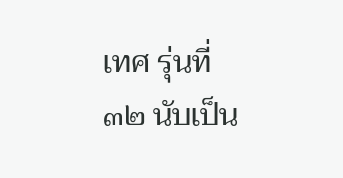เทศ รุ่นที่ ๓๒ นับเป็น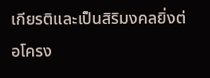เกียรติและเป็นสิริมงคลยิ่งต่อโครง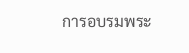การอบรมพระ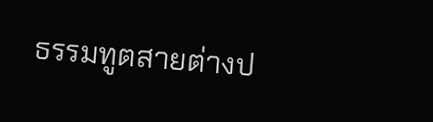ธรรมทูตสายต่างป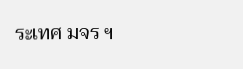ระเทศ มจร ฯ